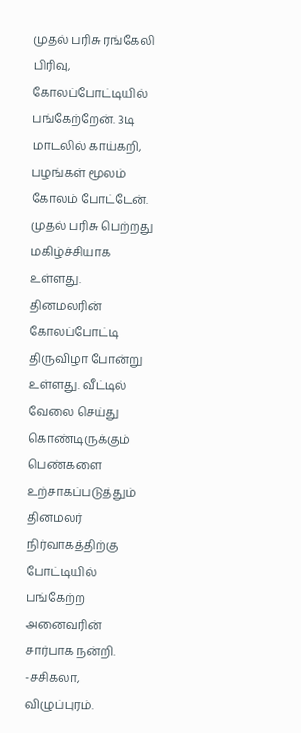முதல் பரிசு ரங்கேலி பிரிவு, கோலப்போட்டியில் பங்கேற்றேன். 3டி மாடலில் காய்கறி, பழங்கள் மூலம் கோலம் போட்டேன். முதல் பரிசு பெற்றது மகிழ்ச்சியாக உள்ளது. தினமலரின் கோலப்போட்டி திருவிழா போன்று உள்ளது. வீட்டில் வேலை செய்து கொண்டிருக்கும் பெண்களை உற்சாகப்படுத்தும் தினமலர் நிர்வாகத்திற்கு போட்டியில் பங்கேற்ற அனைவரின் சார்பாக நன்றி.
-சசிகலா, விழுப்புரம்.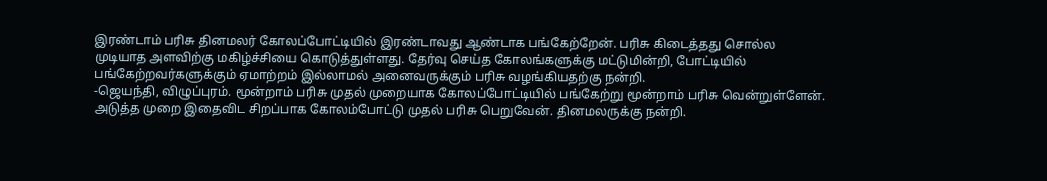இரண்டாம் பரிசு தினமலர் கோலப்போட்டியில் இரண்டாவது ஆண்டாக பங்கேற்றேன். பரிசு கிடைத்தது சொல்ல முடியாத அளவிற்கு மகிழ்ச்சியை கொடுத்துள்ளது. தேர்வு செய்த கோலங்களுக்கு மட்டுமின்றி, போட்டியில் பங்கேற்றவர்களுக்கும் ஏமாற்றம் இல்லாமல் அனைவருக்கும் பரிசு வழங்கியதற்கு நன்றி.
-ஜெயந்தி, விழுப்புரம். மூன்றாம் பரிசு முதல் முறையாக கோலப்போட்டியில் பங்கேற்று மூன்றாம் பரிசு வென்றுள்ளேன். அடுத்த முறை இதைவிட சிறப்பாக கோலம்போட்டு முதல் பரிசு பெறுவேன். தினமலருக்கு நன்றி.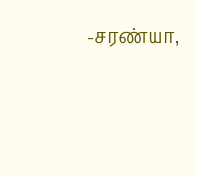-சரண்யா,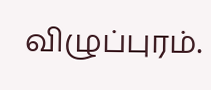விழுப்புரம்.